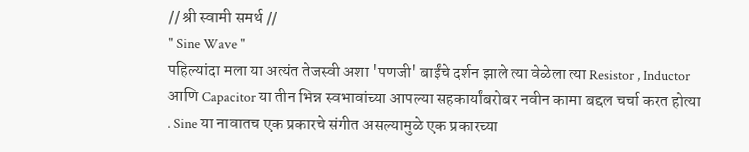// श्री स्वामी समर्थ //
" Sine Wave "
पहिल्यांदा मला या अत्यंत तेजस्वी अशा 'पणजी' बाईंचे दर्शन झाले त्या वेळेला त्या Resistor , Inductor आणि Capacitor या तीन भिन्न स्वभावांच्या आपल्या सहकार्यांबरोबर नवीन कामा बद्दल चर्चा करत होत्या . Sine या नावातच एक प्रकारचे संगीत असल्यामुळे एक प्रकारच्या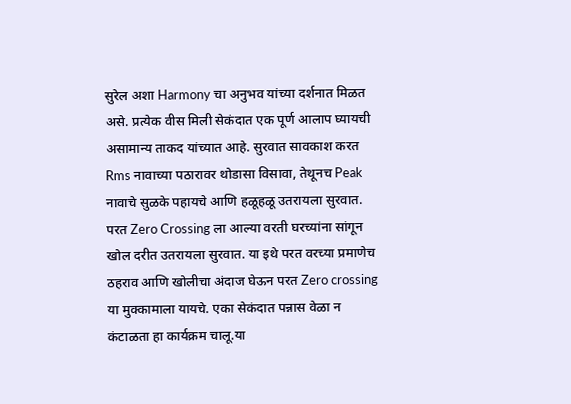सुरेल अशा Harmony चा अनुभव यांच्या दर्शनात मिळत असे. प्रत्येक वीस मिली सेकंदात एक पूर्ण आलाप घ्यायची असामान्य ताकद यांच्यात आहे. सुरवात सावकाश करत Rms नावाच्या पठारावर थोडासा विसावा, तेथूनच Peak नावाचे सुळके पहायचे आणि हळूहळू उतरायला सुरवात. परत Zero Crossing ला आल्या वरती घरच्यांना सांगून खोल दरीत उतरायला सुरवात. या इथे परत वरच्या प्रमाणेच ठहराव आणि खोलीचा अंदाज घेऊन परत Zero crossing या मुक्कामाला यायचे. एका सेकंदात पन्नास वेळा न कंटाळता हा कार्यक्रम चालू.या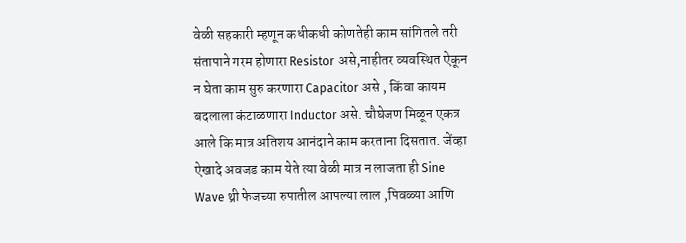वेळी सहकारी म्हणून कधीकधी कोणतेही काम सांगितले तरी संतापाने गरम होणारा Resistor असे,नाहीतर व्यवस्थित ऐकून न घेता काम सुरु करणारा Capacitor असे , किंवा कायम बदलाला कंटाळणारा Inductor असे. चौघेजण मिळून एकत्र आले कि मात्र अतिशय आनंदाने काम करताना दिसतात. जेंव्हा ऐखादे अवजड काम येते त्या वेळी मात्र न लाजता ही Sine Wave थ्री फेजच्या रुपातील आपल्या लाल ,पिवळ्या आणि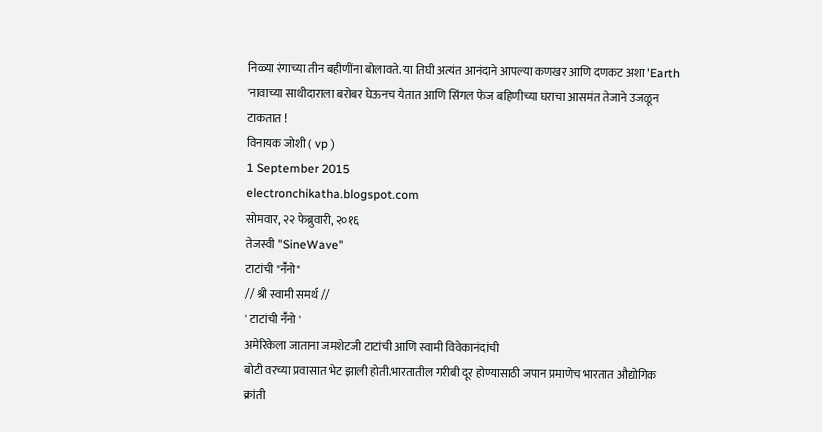निळ्या रंगाच्या तीन बहीणींना बोलावते. या तिघी अत्यंत आनंदाने आपल्या कणखर आणि दणकट अशा 'Earth 'नावाच्या साथीदाराला बरोबर घेऊनच येतात आणि सिंगल फेज बहिणीच्या घराचा आसमंत तेजाने उजळून टाकतात !
विनायक जोशी ( vp )
1 September 2015
electronchikatha.blogspot.com
सोमवार, २२ फेब्रुवारी, २०१६
तेजस्वी "SineWave"
टाटांची "नॕनो"
// श्री स्वामी समर्थ //
' टाटांची नॕनो '
अमेरिकेला जाताना जमशेटजी टाटांची आणि स्वामी विवेकानंदांची
बोटी वरच्या प्रवासात भेट झाली होती.भारतातील गरीबी दूर होण्यासाठी जपान प्रमाणेच भारतात औद्योगिक क्रांती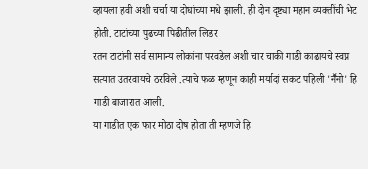व्हायला हवी अशी चर्चा या दोघांच्या मधे झाली. ही दोन दृष्ट्या महान व्यक्तींची भेट होती. टाटांच्या पुढच्या पिढीतील लिडर
रतन टाटांनी सर्व सामान्य लोकांना परवडेल अशी चार चाकी गाडी काढायचे स्वप्न सत्यात उतरवायचे ठरविले .त्याचे फळ म्हणून काही मर्यादां सकट पहिली 'नॕनो' हि गाडी बाजारात आली.
या गाडीत एक फार मोठा दोष होता ती म्हणजे हि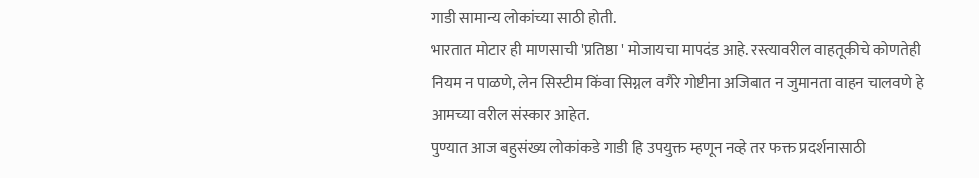गाडी सामान्य लोकांच्या साठी होती.
भारतात मोटार ही माणसाची 'प्रतिष्ठा ' मोजायचा मापदंड आहे. रस्त्यावरील वाहतूकीचे कोणतेही नियम न पाळणे, लेन सिस्टीम किंवा सिग्नल वगैरे गोष्टीना अजिबात न जुमानता वाहन चालवणे हे आमच्या वरील संस्कार आहेत.
पुण्यात आज बहुसंख्य लोकांकडे गाडी हि उपयुक्त म्हणून नव्हे तर फक्त प्रदर्शनासाठी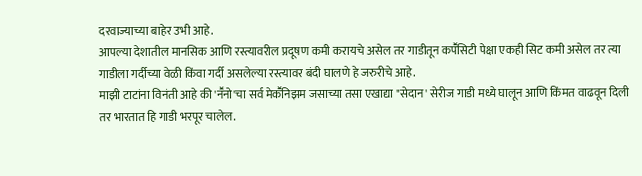दरवाज्याच्या बाहेर उभी आहे.
आपल्या देशातील मानसिक आणि रस्त्यावरील प्रदूषण कमी करायचे असेल तर गाडीतून कपॕसिटी पेक्षा एकही सिट कमी असेल तर त्या गाडीला गर्दीच्या वेळी किंवा गर्दी असलेल्या रस्त्यावर बंदी घालणे हे जरुरीचे आहे.
माझी टाटांना विनंती आहे की 'नॕनो'चा सर्व मेकॕनिझम जसाच्या तसा एखाद्या "सेदान' सेरीज गाडी मध्ये घालून आणि किंमत वाढवून दिली तर भारतात हि गाडी भरपूर चालेल.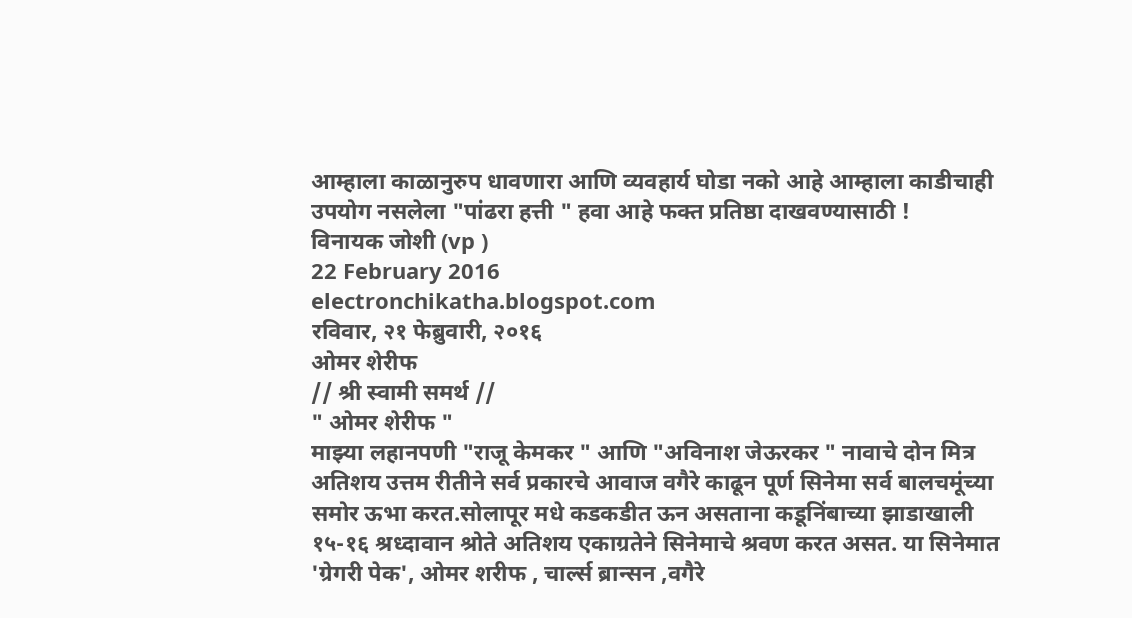आम्हाला काळानुरुप धावणारा आणि व्यवहार्य घोडा नको आहे आम्हाला काडीचाही उपयोग नसलेला "पांढरा हत्ती " हवा आहे फक्त प्रतिष्ठा दाखवण्यासाठी !
विनायक जोशी (vp )
22 February 2016
electronchikatha.blogspot.com
रविवार, २१ फेब्रुवारी, २०१६
ओमर शेरीफ
// श्री स्वामी समर्थ //
" ओमर शेरीफ "
माझ्या लहानपणी "राजू केमकर " आणि "अविनाश जेऊरकर " नावाचे दोन मित्र अतिशय उत्तम रीतीने सर्व प्रकारचे आवाज वगैरे काढून पूर्ण सिनेमा सर्व बालचमूंच्या समोर ऊभा करत.सोलापूर मधे कडकडीत ऊन असताना कडूनिंबाच्या झाडाखाली १५-१६ श्रध्दावान श्रोते अतिशय एकाग्रतेने सिनेमाचे श्रवण करत असत. या सिनेमात 'ग्रेगरी पेक', ओमर शरीफ , चार्ल्स ब्रान्सन ,वगैरे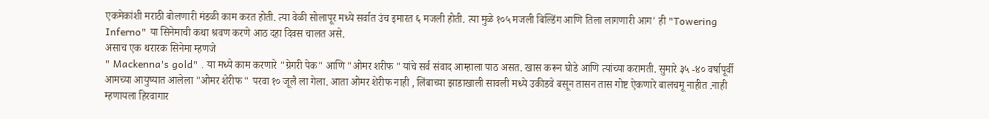एकमेकांशी मराठी बोलणारी मंडळी काम करत होती. त्या वेळी सोलापूर मध्ये सर्वात उंच इमारत ६ मजली होती. त्या मुळे १०५ मजली बिल्डिंग आणि तिला लागणारी आग' ही "Towering Inferno" या सिनेमाची कथा श्रवण करणे आठ दहा दिवस चालत असे.
असाच एक थरारक सिनेमा म्हणजे
" Mackenna's gold" . या मध्ये काम करणारे "ग्रेगरी पेक" आणि "ओमर शरीफ "यांचे सर्व संवाद आम्हाला पाठ असत. खास करून घोडे आणि त्यांच्या करामती. सुमारे ३५ -४० वर्षापूर्वी आमच्या आयुष्यात आलेला "ओमर शेरीफ " परवा १० जूलै ला गेला. आता ओमर शेरीफ नाही , लिंबाच्या झाडाखाली सावली मध्ये उकीडवे बसून तासन तास गोष्ट ऐकणारे बालचमू नाहीत .नाही म्हणायला हिरवागार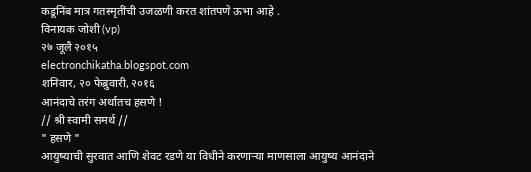कडूनिंब मात्र गतस्मृतींची उजळणी करत शांतपणे ऊभा आहे .
विनायक जोशी (vp)
२७ जूलै २०१५
electronchikatha.blogspot.com
शनिवार, २० फेब्रुवारी, २०१६
आनंदाचे तरंग अर्थातच हसणे !
// श्री स्वामी समर्थ //
" हसणे "
आयुष्याची सुरवात आणि शेवट रडणे या विधीने करणाऱ्या माणसाला आयुष्य आनंदाने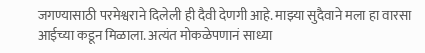जगण्यासाठी परमेश्वराने दिलेली ही दैवी देणगी आहे. माझ्या सुदैवाने मला हा वारसा आईच्या कडून मिळाला. अत्यंत मोकळेपणानं साध्या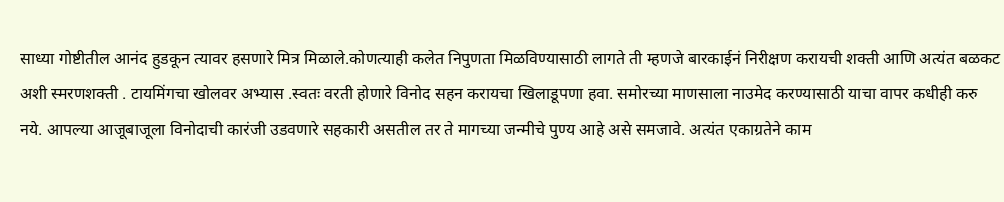साध्या गोष्टीतील आनंद हुडकून त्यावर हसणारे मित्र मिळाले.कोणत्याही कलेत निपुणता मिळविण्यासाठी लागते ती म्हणजे बारकाईनं निरीक्षण करायची शक्ती आणि अत्यंत बळकट अशी स्मरणशक्ती . टायमिंगचा खोलवर अभ्यास .स्वतः वरती होणारे विनोद सहन करायचा खिलाडूपणा हवा. समोरच्या माणसाला नाउमेद करण्यासाठी याचा वापर कधीही करु नये. आपल्या आजूबाजूला विनोदाची कारंजी उडवणारे सहकारी असतील तर ते मागच्या जन्मीचे पुण्य आहे असे समजावे. अत्यंत एकाग्रतेने काम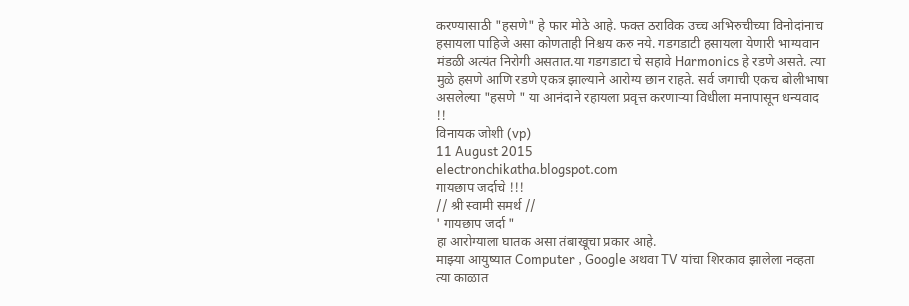करण्यासाठी "हसणे" हे फार मोठे आहे. फक्त ठराविक उच्च अभिरुचीच्या विनोदांनाच हसायला पाहिजे असा कोणताही निश्चय करु नये. गडगडाटी हसायला येणारी भाग्यवान मंडळी अत्यंत निरोगी असतात.या गडगडाटा चे सहावे Harmonics हे रडणे असते. त्या मुळे हसणे आणि रडणे एकत्र झाल्याने आरोग्य छान राहते. सर्व जगाची एकच बोलीभाषा असलेल्या "हसणे " या आनंदाने रहायला प्रवृत्त करणाऱ्या विधीला मनापासून धन्यवाद !!
विनायक जोशी (vp)
11 August 2015
electronchikatha.blogspot.com
गायछाप जर्दाचे !!!
// श्री स्वामी समर्थ //
' गायछाप जर्दा "
हा आरोग्याला घातक असा तंबाखूचा प्रकार आहे.
माझ्या आयुष्यात Computer , Google अथवा TV यांचा शिरकाव झालेला नव्हता त्या काळात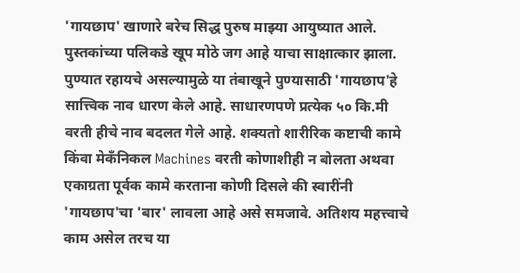'गायछाप' खाणारे बरेच सिद्ध पुरुष माझ्या आयुष्यात आले. पुस्तकांच्या पलिकडे खूप मोठे जग आहे याचा साक्षात्कार झाला. पुण्यात रहायचे असल्यामुळे या तंबाखूने पुण्यासाठी 'गायछाप'हे सात्त्विक नाव धारण केले आहे. साधारणपणे प्रत्येक ५० कि.मी वरती हीचे नाव बदलत गेले आहे. शक्यतो शारीरिक कष्टाची कामे किंवा मेकँनिकल Machines वरती कोणाशीही न बोलता अथवा एकाग्रता पूर्वक कामे करताना कोणी दिसले की स्वारींनी 'गायछाप'चा 'बार' लावला आहे असे समजावे. अतिशय महत्त्वाचे काम असेल तरच या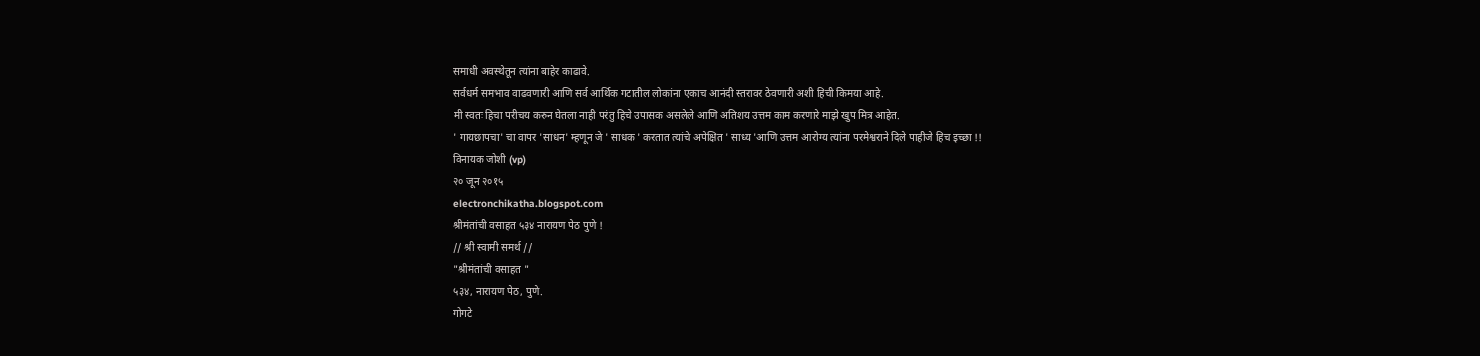समाधी अवस्थेतून त्यांना बाहेर काढावे.
सर्वधर्म समभाव वाढवणारी आणि सर्व आर्थिक गटातील लोकांना एकाच आनंदी स्तरावर ठेवणारी अशी हिची किमया आहे.
मी स्वतः हिचा परीचय करुन घेतला नाही परंतु हिचे उपासक असलेले आणि अतिशय उत्तम काम करणारे माझे खुप मित्र आहेत.
' गायछापचा' चा वापर 'साधन' म्हणून जे ' साधक ' करतात त्यांचे अपेक्षित ' साध्य 'आणि उत्तम आरोग्य त्यांना परमेश्वराने दिले पाहीजे हिच इच्छा !!
विनायक जोशी (vp)
२० जून २०१५
electronchikatha.blogspot.com
श्रीमंतांची वसाहत ५३४ नारायण पेठ पुणे !
// श्री स्वामी समर्थ //
"श्रीमंतांची वसाहत "
५३४, नारायण पेठ, पुणे.
गोगटे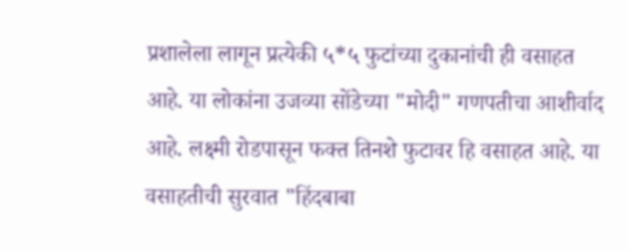प्रशालेला लागून प्रत्येकी ५*५ फुटांच्या दुकानांची ही वसाहत आहे. या लोकांना उजव्या सोंडेच्या "मोदी" गणपतीचा आशीर्वाद आहे. लक्ष्मी रोडपासून फक्त तिनशे फुटावर हि वसाहत आहे. या वसाहतीची सुरवात "हिंदबाबा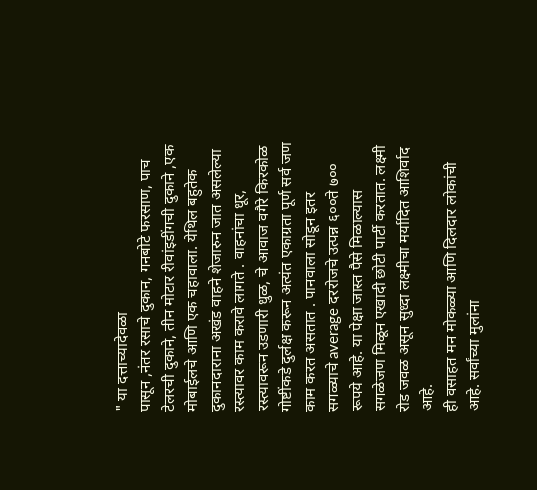" या दत्ताच्यादेवळा
पासून ,नंतर रसाचे दुकान, गनबोटे फरसाण, पाच टेलरची दुकाने, तीन मोटार रीवांइडींगची दुकाने ,एक मोबाईलचे आणि एक चहावाला. येथिल बहुतेक दुकानदाराना अखंड वाहने शेजारुन जात असलेल्या रस्त्यावर काम करावे लागते . वाहनांचा धूर, रस्त्यावरून उडणारी धुळ, चे आवाज वगैरे किरकोळ गोष्टींकडे दुर्लक्ष करून अत्यंत एकाग्रता पूर्ण सर्व जण काम करत असतात . पानवाला सोडून इतर सगळ्याचे average दररोजचे उत्पन्न ६००ते ७०० रूपये आहे. या पेक्षा जास्त पैसे मिळाल्यास सगळेजण मिळून एखादी छोटी पार्टी करतात. लक्ष्मी रोड जवळ असून सुध्दा लक्ष्मीचा मर्यादित आशिर्वाद आहे.
ही वसाहत मन मोकळ्या आणि दिलदार लोकांची आहे. सर्वांच्या मुलांना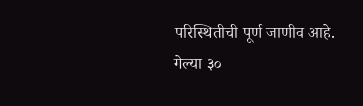परिस्थितीची पूर्ण जाणीव आहे. गेल्या ३०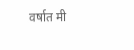वर्षात मी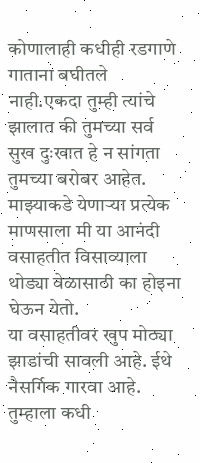कोणालाही कधीही रडगाणे गाताना बघीतले नाही.एकदा तुम्ही त्यांचे झालात की तुमच्या सर्व सुख दुःखात हे न सांगता तुमच्या बरोबर आहेत.
माझ्याकडे येणाऱ्या प्रत्येक माणसाला मी या आनंदी वसाहतीत विसाव्याला थोड्या वेळासाठी का होइना घेऊन येतो.
या वसाहतीवर खुप मोठ्या झाडांची सावली आहे. ईथे नैसर्गिक गारवा आहे. तुम्हाला कधी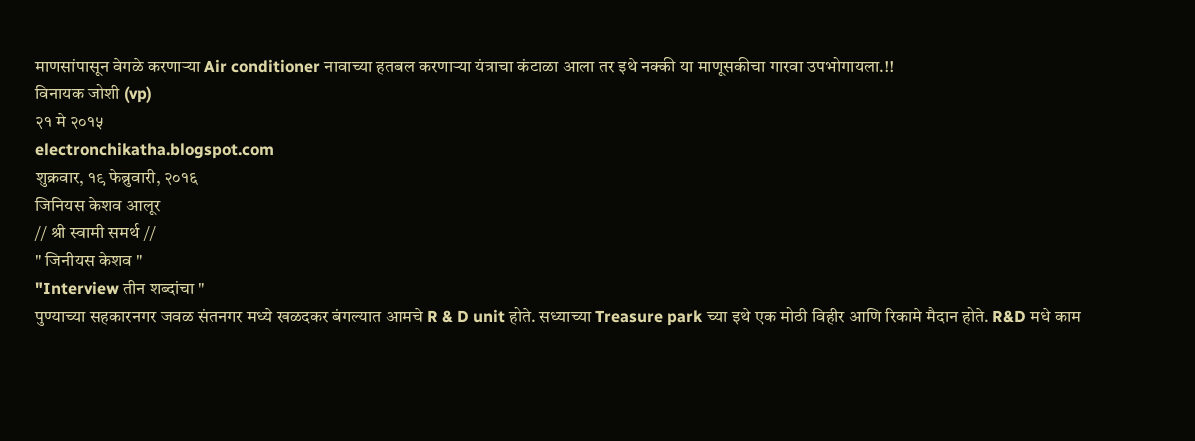माणसांपासून वेगळे करणाऱ्या Air conditioner नावाच्या हतबल करणाऱ्या यंत्राचा कंटाळा आला तर इथे नक्की या माणूसकीचा गारवा उपभोगायला.!!
विनायक जोशी (vp)
२१ मे २०१५
electronchikatha.blogspot.com
शुक्रवार, १९ फेब्रुवारी, २०१६
जिनियस केशव आलूर
// श्री स्वामी समर्थ //
" जिनीयस केशव "
"Interview तीन शब्दांचा "
पुण्याच्या सहकारनगर जवळ संतनगर मध्ये खळदकर बंगल्यात आमचे R & D unit होते. सध्याच्या Treasure park च्या इथे एक मोठी विहीर आणि रिकामे मैदान होते. R&D मधे काम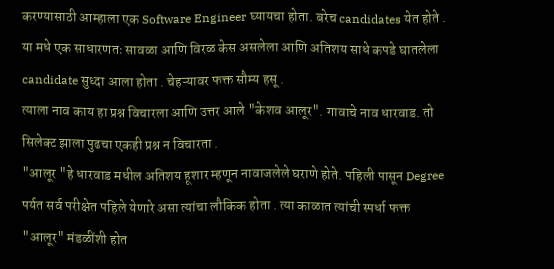करण्यासाठी आम्हाला एक Software Engineer घ्यायचा होता. बरेच candidates येत होते . या मधे एक साधारणतः सावळा आणि विरळ केस असलेला आणि अतिशय साधे कपडे घातलेला candidate सुध्दा आला होता . चेहऱ्यावर फक्त सौम्य हसू .
त्याला नाव काय हा प्रश्न विचारला आणि उत्तर आले "केशव आलूर". गावाचे नाव धारवाड. तो सिलेक्ट झाला पुढचा एकही प्रश्न न विचारता .
"आलूर "हे धारवाड मधील अतिशय हूशार म्हणून नावाजलेले घराणे होते. पहिली पासून Degree पर्यत सर्व परीक्षेत पहिले येणारे असा त्यांचा लौकिक होता . त्या काळात त्यांची स्पर्धा फक्त "आलूर" मंडळींशी होत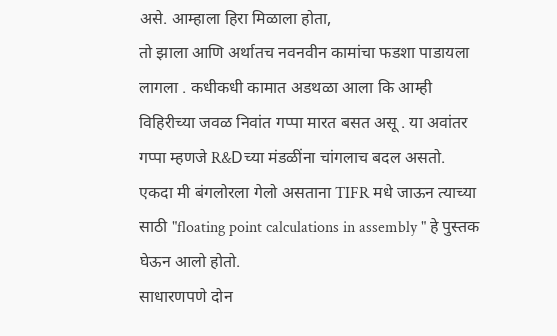असे. आम्हाला हिरा मिळाला होता,
तो झाला आणि अर्थातच नवनवीन कामांचा फडशा पाडायला लागला . कधीकधी कामात अडथळा आला कि आम्ही विहिरीच्या जवळ निवांत गप्पा मारत बसत असू . या अवांतर गप्पा म्हणजे R&Dच्या मंडळींना चांगलाच बदल असतो.
एकदा मी बंगलोरला गेलो असताना TIFR मधे जाऊन त्याच्या साठी "floating point calculations in assembly " हे पुस्तक घेऊन आलो होतो.
साधारणपणे दोन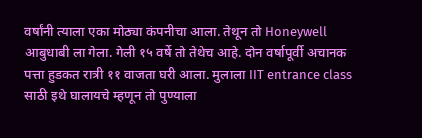वर्षांनी त्याला एका मोठ्या कंपनीचा आला. तेथून तो Honeywell आबुधाबी ला गेला. गेली १५ वर्षे तो तेथेच आहे. दोन वर्षापूर्वी अचानक पत्ता हुडकत रात्री ११ वाजता घरी आला. मुलाला IIT entrance class साठी इथे घालायचे म्हणून तो पुण्याला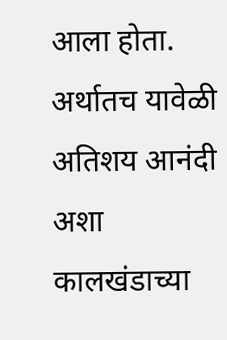आला होता.
अर्थातच यावेळी अतिशय आनंदी अशा कालखंडाच्या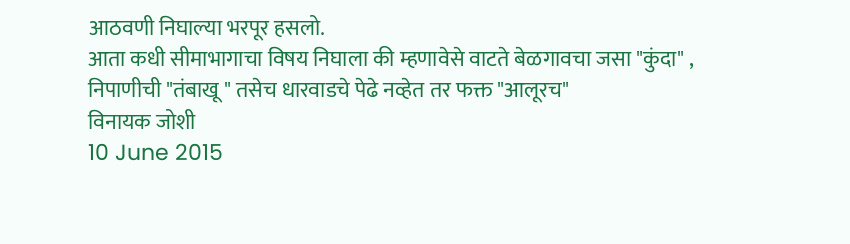आठवणी निघाल्या भरपूर हसलो.
आता कधी सीमाभागाचा विषय निघाला की म्हणावेसे वाटते बेळगावचा जसा "कुंदा" , निपाणीची "तंबाखू " तसेच धारवाडचे पेढे नव्हेत तर फक्त "आलूरच"
विनायक जोशी
10 June 2015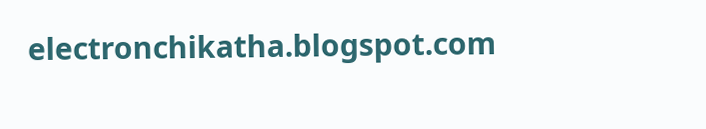electronchikatha.blogspot.com